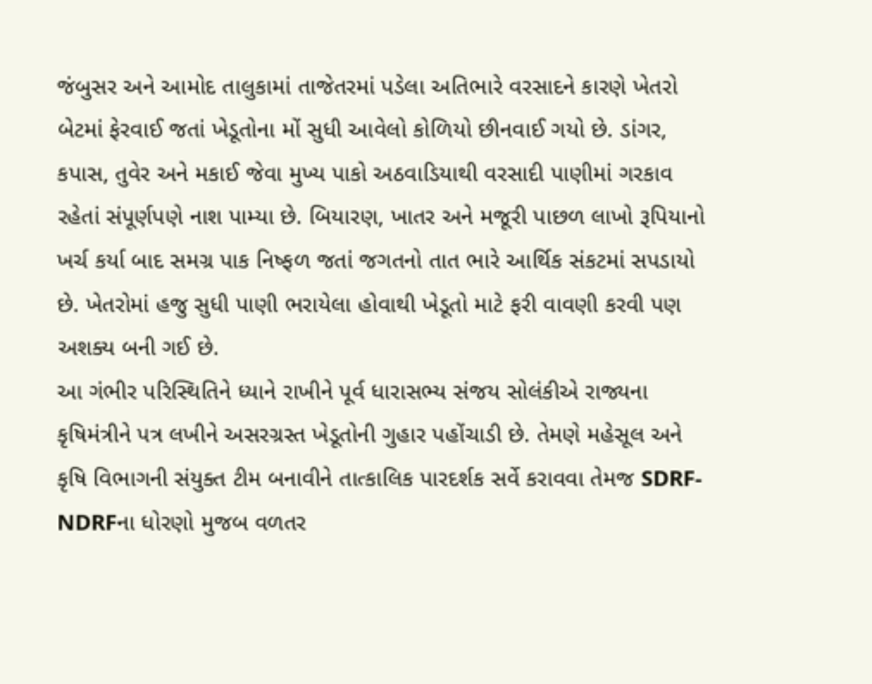જંબુસર અને આમોદ તાલુકામાં તાજેતરમાં પડેલા અતિભારે વરસાદને કારણે ખેતરો બેટમાં ફેરવાઈ જતાં ખેડૂતોના મોં સુધી આવેલો કોળિયો છીનવાઈ ગયો છે. ડાંગર, કપાસ, તુવેર અને મકાઈ જેવા મુખ્ય પાકો અઠવાડિયાથી વરસાદી પાણીમાં ગરકાવ રહેતાં સંપૂર્ણપણે નાશ પામ્યા છે. બિયારણ, ખાતર અને મજૂરી પાછળ લાખો રૂપિયાનો ખર્ચ કર્યા બાદ સમગ્ર પાક નિષ્ફળ જતાં જગતનો તાત ભારે આર્થિક સંકટમાં સપડાયો છે. ખેતરોમાં હજુ સુધી પાણી ભરાયેલા હોવાથી ખેડૂતો માટે ફરી વાવણી કરવી પણ અશક્ય બની ગઈ છે.
આ ગંભીર પરિસ્થિતિને ધ્યાને રાખીને પૂર્વ ધારાસભ્ય સંજય સોલંકીએ રાજ્યના કૃષિમંત્રીને પત્ર લખીને અસરગ્રસ્ત ખેડૂતોની ગુહાર પહોંચાડી છે. તેમણે મહેસૂલ અને કૃષિ વિભાગની સંયુક્ત ટીમ બનાવીને તાત્કાલિક પારદર્શક સર્વે કરાવવા તેમજ SDRF-NDRFના ધોરણો મુજબ વળતર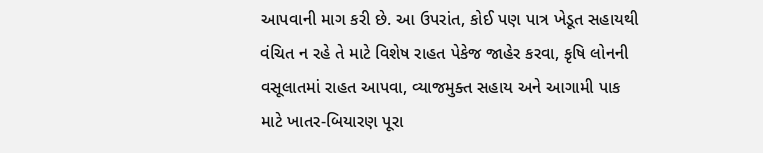આપવાની માગ કરી છે. આ ઉપરાંત, કોઈ પણ પાત્ર ખેડૂત સહાયથી વંચિત ન રહે તે માટે વિશેષ રાહત પેકેજ જાહેર કરવા, કૃષિ લોનની વસૂલાતમાં રાહત આપવા, વ્યાજમુક્ત સહાય અને આગામી પાક માટે ખાતર-બિયારણ પૂરા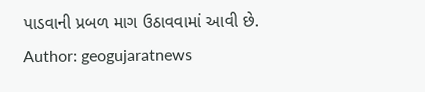પાડવાની પ્રબળ માગ ઉઠાવવામાં આવી છે.
Author: geogujaratnews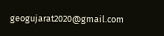geogujarat2020@gmail.com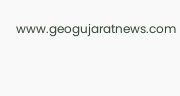www.geogujaratnews.com